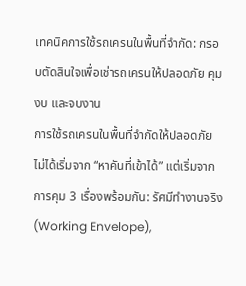เทคนิคการใช้รถเครนในพื้นที่จำกัด: กรอบตัดสินใจเพื่อเช่ารถเครนให้ปลอดภัย คุมงบ และจบงาน
การใช้รถเครนในพื้นที่จำกัดให้ปลอดภัย ไม่ได้เริ่มจาก “หาคันที่เข้าได้” แต่เริ่มจากการคุม 3 เรื่องพร้อมกัน: รัศมีทำงานจริง (Working Envelope),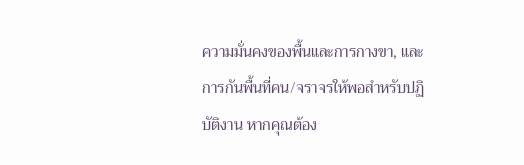ความมั่นคงของพื้นและการกางขา, และการกันพื้นที่คน/จราจรให้พอสำหรับปฏิบัติงาน หากคุณต้อง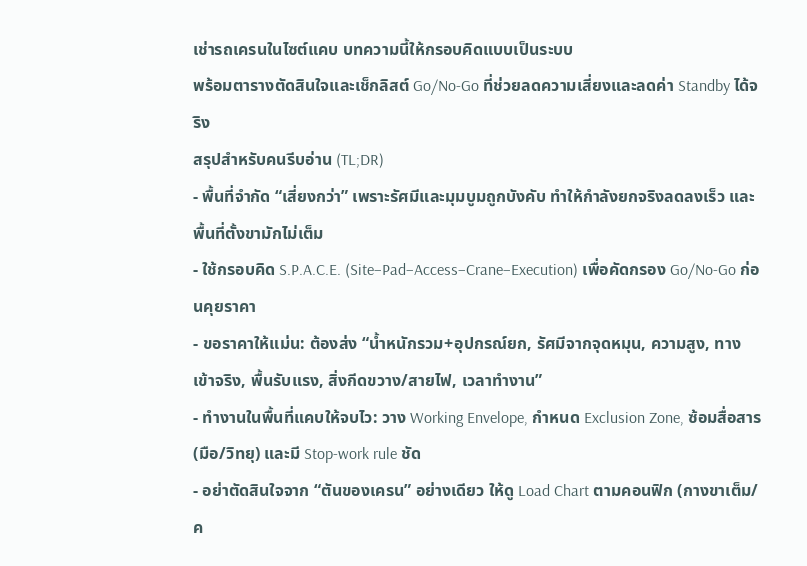เช่ารถเครนในไซต์แคบ บทความนี้ให้กรอบคิดแบบเป็นระบบ
พร้อมตารางตัดสินใจและเช็กลิสต์ Go/No-Go ที่ช่วยลดความเสี่ยงและลดค่า Standby ได้จริง
สรุปสำหรับคนรีบอ่าน (TL;DR)
- พื้นที่จำกัด “เสี่ยงกว่า” เพราะรัศมีและมุมบูมถูกบังคับ ทำให้กำลังยกจริงลดลงเร็ว และพื้นที่ตั้งขามักไม่เต็ม
- ใช้กรอบคิด S.P.A.C.E. (Site–Pad–Access–Crane–Execution) เพื่อคัดกรอง Go/No-Go ก่อนคุยราคา
- ขอราคาให้แม่น: ต้องส่ง “น้ำหนักรวม+อุปกรณ์ยก, รัศมีจากจุดหมุน, ความสูง, ทางเข้าจริง, พื้นรับแรง, สิ่งกีดขวาง/สายไฟ, เวลาทำงาน”
- ทำงานในพื้นที่แคบให้จบไว: วาง Working Envelope, กำหนด Exclusion Zone, ซ้อมสื่อสาร (มือ/วิทยุ) และมี Stop-work rule ชัด
- อย่าตัดสินใจจาก “ตันของเครน” อย่างเดียว ให้ดู Load Chart ตามคอนฟิก (กางขาเต็ม/ค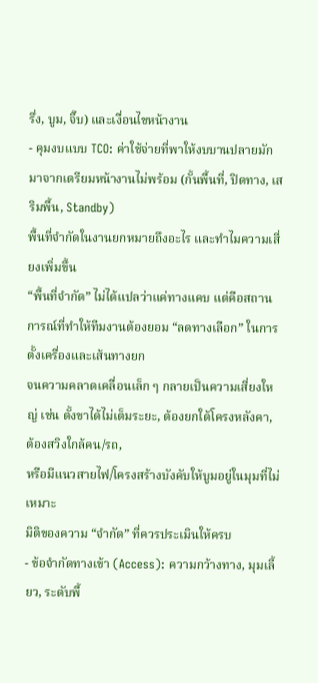รึ่ง, บูม, จิ๊บ) และเงื่อนไขหน้างาน
- คุมงบแบบ TCO: ค่าใช้จ่ายที่พาให้งบบานปลายมักมาจากเตรียมหน้างานไม่พร้อม (กั้นพื้นที่, ปิดทาง, เสริมพื้น, Standby)
พื้นที่จำกัดในงานยกหมายถึงอะไร และทำไมความเสี่ยงเพิ่มขึ้น
“พื้นที่จำกัด” ไม่ได้แปลว่าแค่ทางแคบ แต่คือสถานการณ์ที่ทำให้ทีมงานต้องยอม “ลดทางเลือก” ในการตั้งเครื่องและเส้นทางยก
จนความคลาดเคลื่อนเล็ก ๆ กลายเป็นความเสี่ยงใหญ่ เช่น ตั้งขาได้ไม่เต็มระยะ, ต้องยกใต้โครงหลังคา, ต้องสวิงใกล้คน/รถ,
หรือมีแนวสายไฟ/โครงสร้างบังคับให้บูมอยู่ในมุมที่ไม่เหมาะ
มิติของความ “จำกัด” ที่ควรประเมินให้ครบ
- ข้อจำกัดทางเข้า (Access): ความกว้างทาง, มุมเลี้ยว, ระดับพื้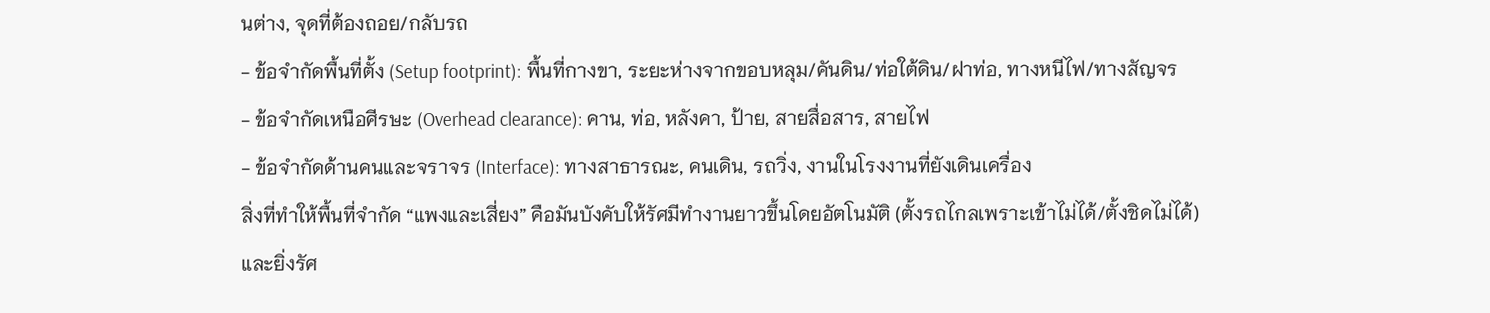นต่าง, จุดที่ต้องถอย/กลับรถ
- ข้อจำกัดพื้นที่ตั้ง (Setup footprint): พื้นที่กางขา, ระยะห่างจากขอบหลุม/คันดิน/ท่อใต้ดิน/ฝาท่อ, ทางหนีไฟ/ทางสัญจร
- ข้อจำกัดเหนือศีรษะ (Overhead clearance): คาน, ท่อ, หลังคา, ป้าย, สายสื่อสาร, สายไฟ
- ข้อจำกัดด้านคนและจราจร (Interface): ทางสาธารณะ, คนเดิน, รถวิ่ง, งานในโรงงานที่ยังเดินเครื่อง
สิ่งที่ทำให้พื้นที่จำกัด “แพงและเสี่ยง” คือมันบังคับให้รัศมีทำงานยาวขึ้นโดยอัตโนมัติ (ตั้งรถไกลเพราะเข้าไม่ได้/ตั้งชิดไม่ได้)
และยิ่งรัศ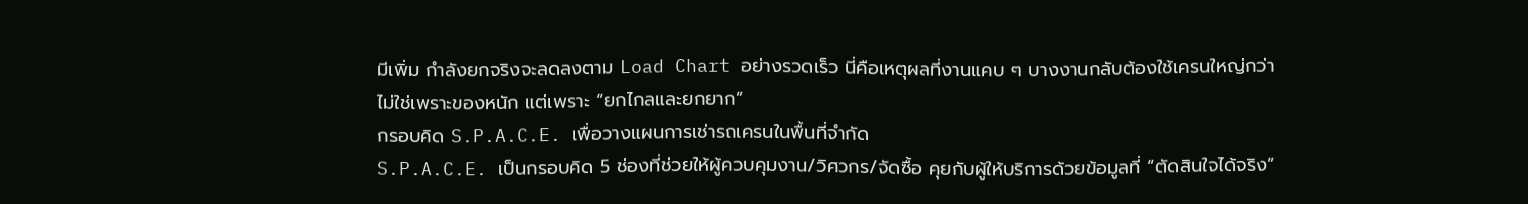มีเพิ่ม กำลังยกจริงจะลดลงตาม Load Chart อย่างรวดเร็ว นี่คือเหตุผลที่งานแคบ ๆ บางงานกลับต้องใช้เครนใหญ่กว่า
ไม่ใช่เพราะของหนัก แต่เพราะ “ยกไกลและยกยาก”
กรอบคิด S.P.A.C.E. เพื่อวางแผนการเช่ารถเครนในพื้นที่จำกัด
S.P.A.C.E. เป็นกรอบคิด 5 ช่องที่ช่วยให้ผู้ควบคุมงาน/วิศวกร/จัดซื้อ คุยกับผู้ให้บริการด้วยข้อมูลที่ “ตัดสินใจได้จริง”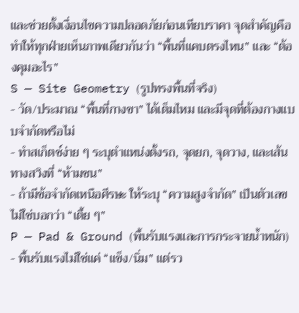และช่วยตั้งเงื่อนไขความปลอดภัยก่อนเทียบราคา จุดสำคัญคือทำให้ทุกฝ่ายเห็นภาพเดียวกันว่า “พื้นที่แคบตรงไหน” และ “ต้องคุมอะไร”
S — Site Geometry (รูปทรงพื้นที่จริง)
- วัด/ประมาณ “พื้นที่กางขา” ได้เต็มไหม และมีจุดที่ต้องกางแบบจำกัดหรือไม่
- ทำสเก็ตช์ง่าย ๆ ระบุตำแหน่งตั้งรถ, จุดยก, จุดวาง, และเส้นทางสวิงที่ “ห้ามชน”
- ถ้ามีข้อจำกัดเหนือศีรษะ ให้ระบุ “ความสูงจำกัด” เป็นตัวเลข ไม่ใช่บอกว่า “เตี้ย ๆ”
P — Pad & Ground (พื้นรับแรงและการกระจายน้ำหนัก)
- พื้นรับแรงไม่ใช่แค่ “แข็ง/นิ่ม” แต่รว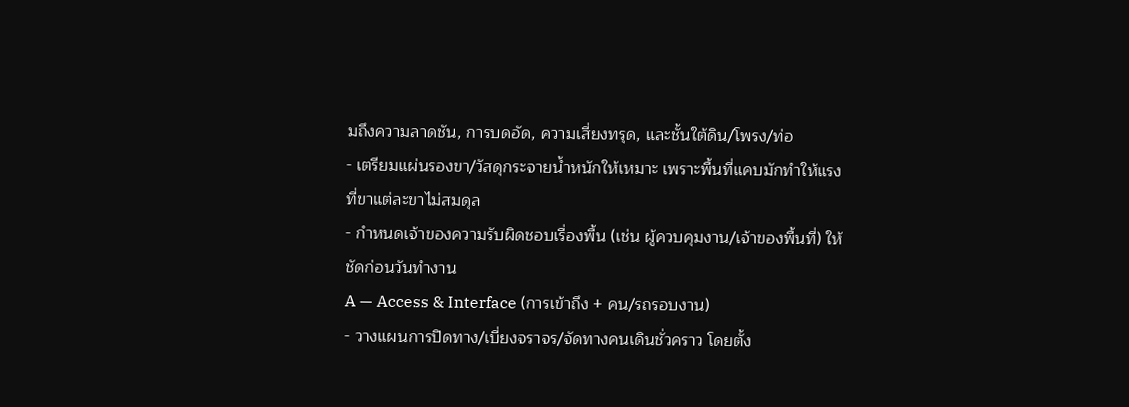มถึงความลาดชัน, การบดอัด, ความเสี่ยงทรุด, และชั้นใต้ดิน/โพรง/ท่อ
- เตรียมแผ่นรองขา/วัสดุกระจายน้ำหนักให้เหมาะ เพราะพื้นที่แคบมักทำให้แรงที่ขาแต่ละขาไม่สมดุล
- กำหนดเจ้าของความรับผิดชอบเรื่องพื้น (เช่น ผู้ควบคุมงาน/เจ้าของพื้นที่) ให้ชัดก่อนวันทำงาน
A — Access & Interface (การเข้าถึง + คน/รถรอบงาน)
- วางแผนการปิดทาง/เบี่ยงจราจร/จัดทางคนเดินชั่วคราว โดยตั้ง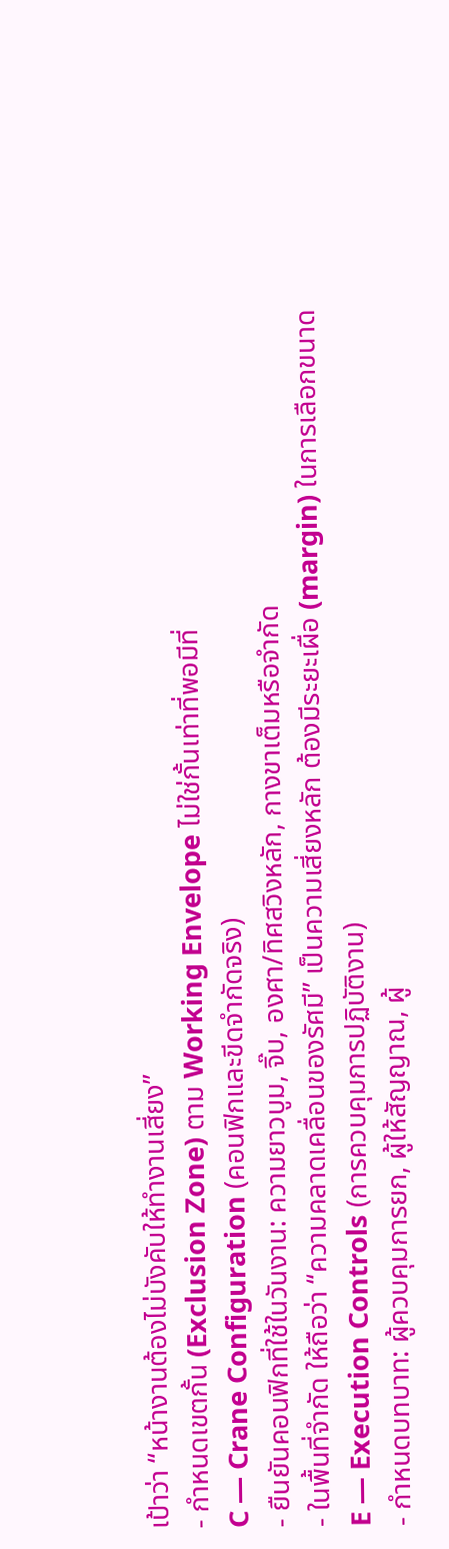เป้าว่า “หน้างานต้องไม่บังคับให้ทำงานเสี่ยง”
- กำหนดเขตกั้น (Exclusion Zone) ตาม Working Envelope ไม่ใช่กั้นเท่าที่พอมีที่
C — Crane Configuration (คอนฟิกและขีดจำกัดจริง)
- ยืนยันคอนฟิกที่ใช้ในวันงาน: ความยาวบูม, จิ๊บ, องศา/ทิศสวิงหลัก, กางขาเต็มหรือจำกัด
- ในพื้นที่จำกัด ให้ถือว่า “ความคลาดเคลื่อนของรัศมี” เป็นความเสี่ยงหลัก ต้องมีระยะเผื่อ (margin) ในการเลือกขนาด
E — Execution Controls (การควบคุมการปฏิบัติงาน)
- กำหนดบทบาท: ผู้ควบคุมการยก, ผู้ให้สัญญาณ, ผู้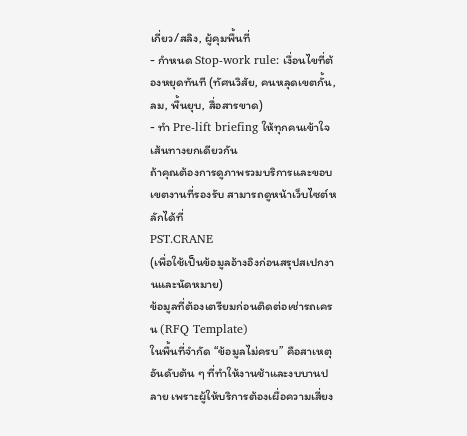เกี่ยว/สลิง, ผู้คุมพื้นที่
- กำหนด Stop-work rule: เงื่อนไขที่ต้องหยุดทันที (ทัศนวิสัย, คนหลุดเขตกั้น, ลม, พื้นยุบ, สื่อสารขาด)
- ทำ Pre-lift briefing ให้ทุกคนเข้าใจเส้นทางยกเดียวกัน
ถ้าคุณต้องการดูภาพรวมบริการและขอบเขตงานที่รองรับ สามารถดูหน้าเว็บไซต์หลักได้ที่
PST.CRANE
(เพื่อใช้เป็นข้อมูลอ้างอิงก่อนสรุปสเปกงานและนัดหมาย)
ข้อมูลที่ต้องเตรียมก่อนติดต่อเช่ารถเครน (RFQ Template)
ในพื้นที่จำกัด “ข้อมูลไม่ครบ” คือสาเหตุอันดับต้น ๆ ที่ทำให้งานช้าและงบบานปลาย เพราะผู้ให้บริการต้องเผื่อความเสี่ยง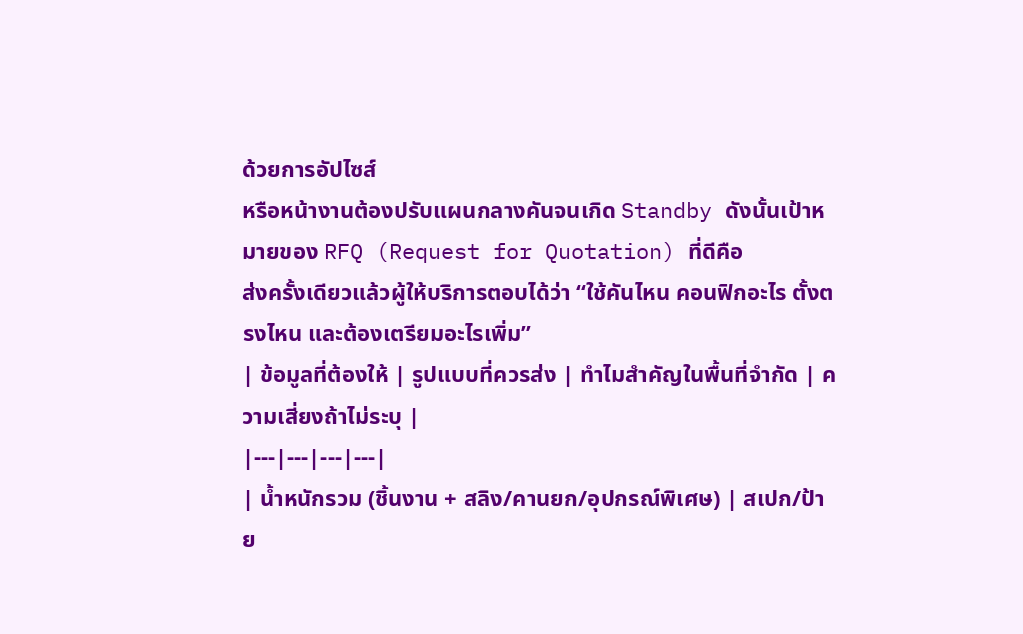ด้วยการอัปไซส์
หรือหน้างานต้องปรับแผนกลางคันจนเกิด Standby ดังนั้นเป้าหมายของ RFQ (Request for Quotation) ที่ดีคือ
ส่งครั้งเดียวแล้วผู้ให้บริการตอบได้ว่า “ใช้คันไหน คอนฟิกอะไร ตั้งตรงไหน และต้องเตรียมอะไรเพิ่ม”
| ข้อมูลที่ต้องให้ | รูปแบบที่ควรส่ง | ทำไมสำคัญในพื้นที่จำกัด | ความเสี่ยงถ้าไม่ระบุ |
|---|---|---|---|
| น้ำหนักรวม (ชิ้นงาน + สลิง/คานยก/อุปกรณ์พิเศษ) | สเปก/ป้าย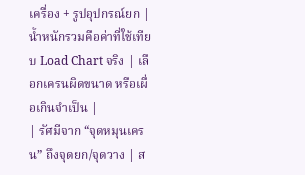เครื่อง + รูปอุปกรณ์ยก | น้ำหนักรวมคือค่าที่ใช้เทียบ Load Chart จริง | เลือกเครนผิดขนาด หรือเผื่อเกินจำเป็น |
| รัศมีจาก “จุดหมุนเครน” ถึงจุดยก/จุดวาง | ส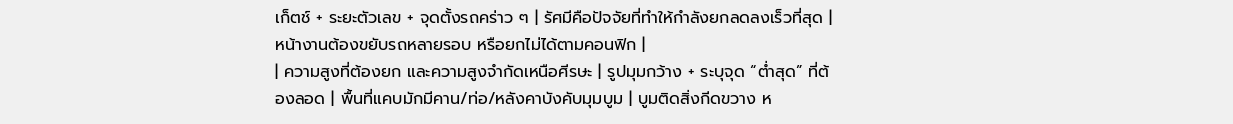เก็ตช์ + ระยะตัวเลข + จุดตั้งรถคร่าว ๆ | รัศมีคือปัจจัยที่ทำให้กำลังยกลดลงเร็วที่สุด | หน้างานต้องขยับรถหลายรอบ หรือยกไม่ได้ตามคอนฟิก |
| ความสูงที่ต้องยก และความสูงจำกัดเหนือศีรษะ | รูปมุมกว้าง + ระบุจุด “ต่ำสุด” ที่ต้องลอด | พื้นที่แคบมักมีคาน/ท่อ/หลังคาบังคับมุมบูม | บูมติดสิ่งกีดขวาง ห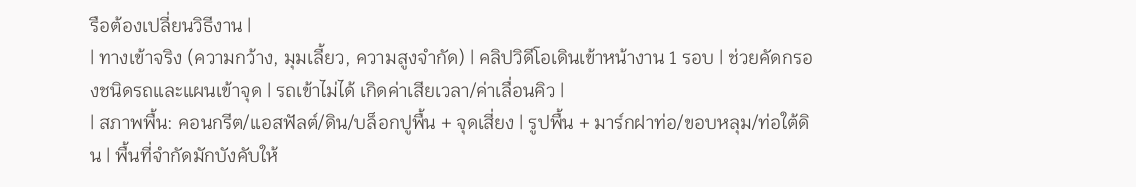รือต้องเปลี่ยนวิธีงาน |
| ทางเข้าจริง (ความกว้าง, มุมเลี้ยว, ความสูงจำกัด) | คลิปวิดีโอเดินเข้าหน้างาน 1 รอบ | ช่วยคัดกรองชนิดรถและแผนเข้าจุด | รถเข้าไม่ได้ เกิดค่าเสียเวลา/ค่าเลื่อนคิว |
| สภาพพื้น: คอนกรีต/แอสฟัลต์/ดิน/บล็อกปูพื้น + จุดเสี่ยง | รูปพื้น + มาร์กฝาท่อ/ขอบหลุม/ท่อใต้ดิน | พื้นที่จำกัดมักบังคับให้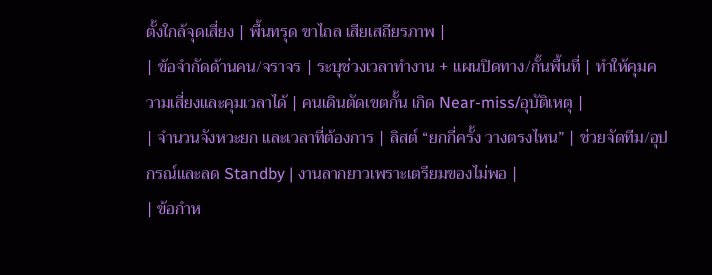ตั้งใกล้จุดเสี่ยง | พื้นทรุด ขาไถล เสียเสถียรภาพ |
| ข้อจำกัดด้านคน/จราจร | ระบุช่วงเวลาทำงาน + แผนปิดทาง/กั้นพื้นที่ | ทำให้คุมความเสี่ยงและคุมเวลาได้ | คนเดินตัดเขตกั้น เกิด Near-miss/อุบัติเหตุ |
| จำนวนจังหวะยก และเวลาที่ต้องการ | ลิสต์ “ยกกี่ครั้ง วางตรงไหน” | ช่วยจัดทีม/อุปกรณ์และลด Standby | งานลากยาวเพราะเตรียมของไม่พอ |
| ข้อกำห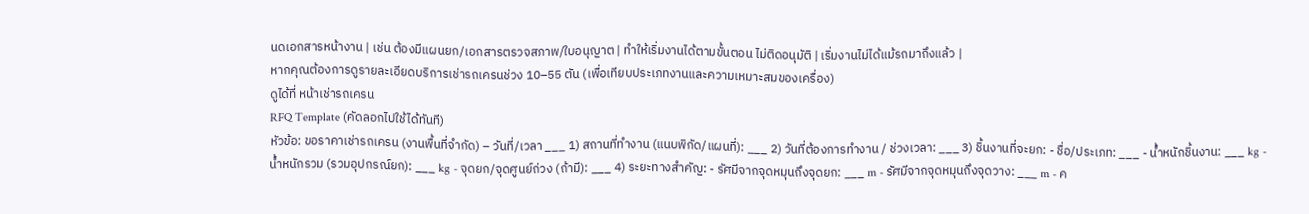นดเอกสารหน้างาน | เช่น ต้องมีแผนยก/เอกสารตรวจสภาพ/ใบอนุญาต | ทำให้เริ่มงานได้ตามขั้นตอน ไม่ติดอนุมัติ | เริ่มงานไม่ได้แม้รถมาถึงแล้ว |
หากคุณต้องการดูรายละเอียดบริการเช่ารถเครนช่วง 10–55 ตัน (เพื่อเทียบประเภทงานและความเหมาะสมของเครื่อง)
ดูได้ที่ หน้าเช่ารถเครน
RFQ Template (คัดลอกไปใช้ได้ทันที)
หัวข้อ: ขอราคาเช่ารถเครน (งานพื้นที่จำกัด) – วันที่/เวลา ___ 1) สถานที่ทำงาน (แนบพิกัด/แผนที่): ___ 2) วันที่ต้องการทำงาน / ช่วงเวลา: ___ 3) ชิ้นงานที่จะยก: - ชื่อ/ประเภท: ___ - น้ำหนักชิ้นงาน: ___ kg - น้ำหนักรวม (รวมอุปกรณ์ยก): ___ kg - จุดยก/จุดศูนย์ถ่วง (ถ้ามี): ___ 4) ระยะทางสำคัญ: - รัศมีจากจุดหมุนถึงจุดยก: ___ m - รัศมีจากจุดหมุนถึงจุดวาง: ___ m - ค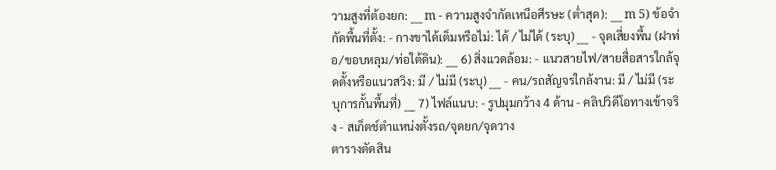วามสูงที่ต้องยก: ___ m - ความสูงจำกัดเหนือศีรษะ (ต่ำสุด): ___ m 5) ข้อจำกัดพื้นที่ตั้ง: - กางขาได้เต็มหรือไม่: ได้ / ไม่ได้ (ระบุ) ___ - จุดเสี่ยงพื้น (ฝาท่อ/ขอบหลุม/ท่อใต้ดิน): ___ 6) สิ่งแวดล้อม: - แนวสายไฟ/สายสื่อสารใกล้จุดตั้งหรือแนวสวิง: มี / ไม่มี (ระบุ) ___ - คน/รถสัญจรใกล้งาน: มี / ไม่มี (ระบุการกั้นพื้นที่) ___ 7) ไฟล์แนบ: - รูปมุมกว้าง 4 ด้าน - คลิปวิดีโอทางเข้าจริง - สเก็ตช์ตำแหน่งตั้งรถ/จุดยก/จุดวาง
ตารางตัดสิน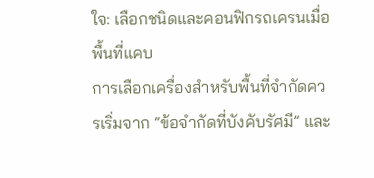ใจ: เลือกชนิดและคอนฟิกรถเครนเมื่อพื้นที่แคบ
การเลือกเครื่องสำหรับพื้นที่จำกัดควรเริ่มจาก “ข้อจำกัดที่บังคับรัศมี” และ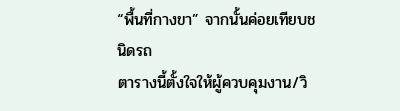“พื้นที่กางขา” จากนั้นค่อยเทียบชนิดรถ
ตารางนี้ตั้งใจให้ผู้ควบคุมงาน/วิ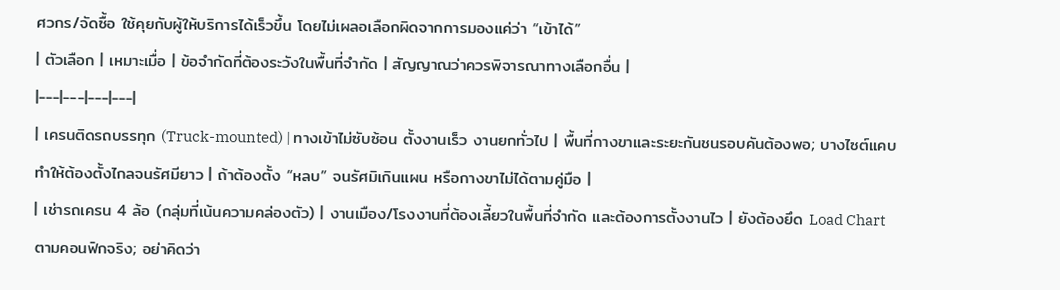ศวกร/จัดซื้อ ใช้คุยกับผู้ให้บริการได้เร็วขึ้น โดยไม่เผลอเลือกผิดจากการมองแค่ว่า “เข้าได้”
| ตัวเลือก | เหมาะเมื่อ | ข้อจำกัดที่ต้องระวังในพื้นที่จำกัด | สัญญาณว่าควรพิจารณาทางเลือกอื่น |
|---|---|---|---|
| เครนติดรถบรรทุก (Truck-mounted) | ทางเข้าไม่ซับซ้อน ตั้งงานเร็ว งานยกทั่วไป | พื้นที่กางขาและระยะกันชนรอบคันต้องพอ; บางไซต์แคบทำให้ต้องตั้งไกลจนรัศมียาว | ถ้าต้องตั้ง “หลบ” จนรัศมิเกินแผน หรือกางขาไม่ได้ตามคู่มือ |
| เช่ารถเครน 4 ล้อ (กลุ่มที่เน้นความคล่องตัว) | งานเมือง/โรงงานที่ต้องเลี้ยวในพื้นที่จำกัด และต้องการตั้งงานไว | ยังต้องยึด Load Chart ตามคอนฟิกจริง; อย่าคิดว่า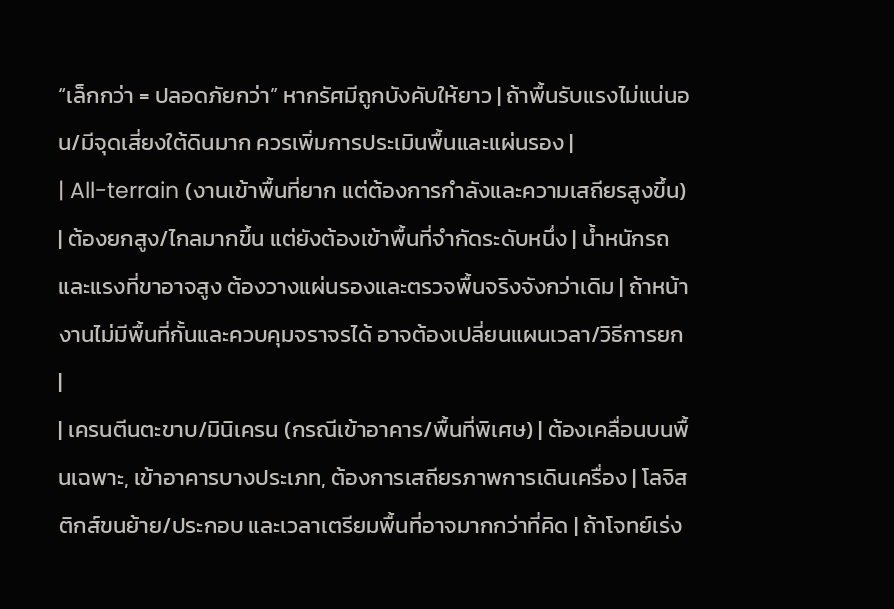“เล็กกว่า = ปลอดภัยกว่า” หากรัศมีถูกบังคับให้ยาว | ถ้าพื้นรับแรงไม่แน่นอน/มีจุดเสี่ยงใต้ดินมาก ควรเพิ่มการประเมินพื้นและแผ่นรอง |
| All-terrain (งานเข้าพื้นที่ยาก แต่ต้องการกำลังและความเสถียรสูงขึ้น) | ต้องยกสูง/ไกลมากขึ้น แต่ยังต้องเข้าพื้นที่จำกัดระดับหนึ่ง | น้ำหนักรถและแรงที่ขาอาจสูง ต้องวางแผ่นรองและตรวจพื้นจริงจังกว่าเดิม | ถ้าหน้างานไม่มีพื้นที่กั้นและควบคุมจราจรได้ อาจต้องเปลี่ยนแผนเวลา/วิธีการยก |
| เครนตีนตะขาบ/มินิเครน (กรณีเข้าอาคาร/พื้นที่พิเศษ) | ต้องเคลื่อนบนพื้นเฉพาะ, เข้าอาคารบางประเภท, ต้องการเสถียรภาพการเดินเครื่อง | โลจิสติกส์ขนย้าย/ประกอบ และเวลาเตรียมพื้นที่อาจมากกว่าที่คิด | ถ้าโจทย์เร่ง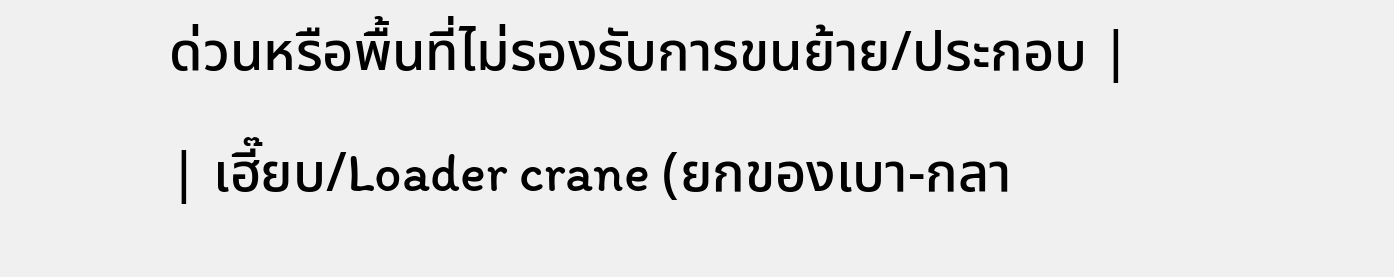ด่วนหรือพื้นที่ไม่รองรับการขนย้าย/ประกอบ |
| เฮี๊ยบ/Loader crane (ยกของเบา-กลา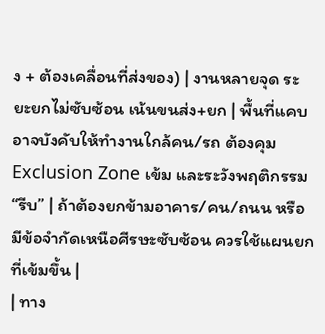ง + ต้องเคลื่อนที่ส่งของ) | งานหลายจุด ระยะยกไม่ซับซ้อน เน้นขนส่ง+ยก | พื้นที่แคบอาจบังคับให้ทำงานใกล้คน/รถ ต้องคุม Exclusion Zone เข้ม และระวังพฤติกรรม “รีบ” | ถ้าต้องยกข้ามอาคาร/คน/ถนน หรือมีข้อจำกัดเหนือศีรษะซับซ้อน ควรใช้แผนยกที่เข้มขึ้น |
| ทาง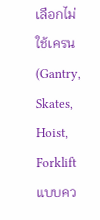เลือกไม่ใช้เครน (Gantry, Skates, Hoist, Forklift แบบคว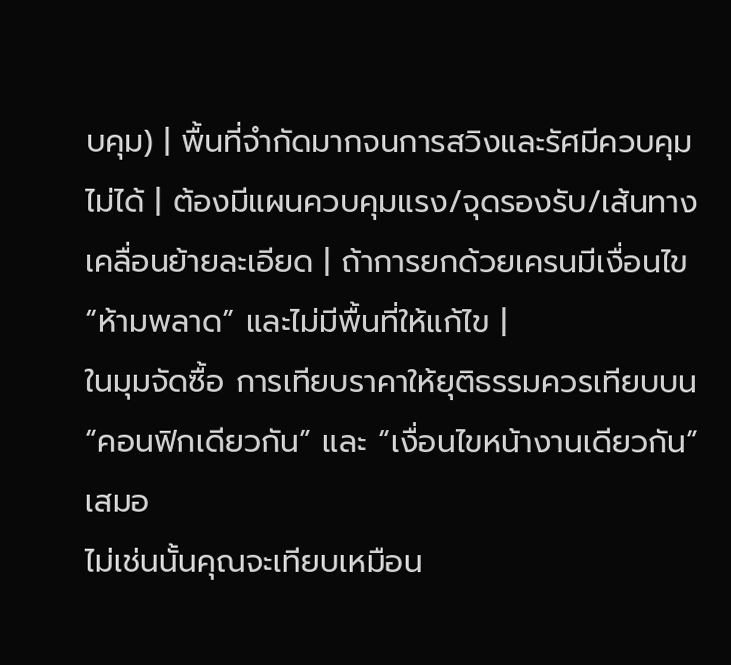บคุม) | พื้นที่จำกัดมากจนการสวิงและรัศมีควบคุมไม่ได้ | ต้องมีแผนควบคุมแรง/จุดรองรับ/เส้นทางเคลื่อนย้ายละเอียด | ถ้าการยกด้วยเครนมีเงื่อนไข “ห้ามพลาด” และไม่มีพื้นที่ให้แก้ไข |
ในมุมจัดซื้อ การเทียบราคาให้ยุติธรรมควรเทียบบน “คอนฟิกเดียวกัน” และ “เงื่อนไขหน้างานเดียวกัน” เสมอ
ไม่เช่นนั้นคุณจะเทียบเหมือน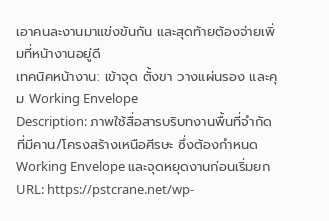เอาคนละงานมาแข่งขันกัน และสุดท้ายต้องจ่ายเพิ่มที่หน้างานอยู่ดี
เทคนิคหน้างาน: เข้าจุด ตั้งขา วางแผ่นรอง และคุม Working Envelope
Description: ภาพใช้สื่อสารบริบทงานพื้นที่จำกัดที่มีคาน/โครงสร้างเหนือศีรษะ ซึ่งต้องกำหนด Working Envelope และจุดหยุดงานก่อนเริ่มยก
URL: https://pstcrane.net/wp-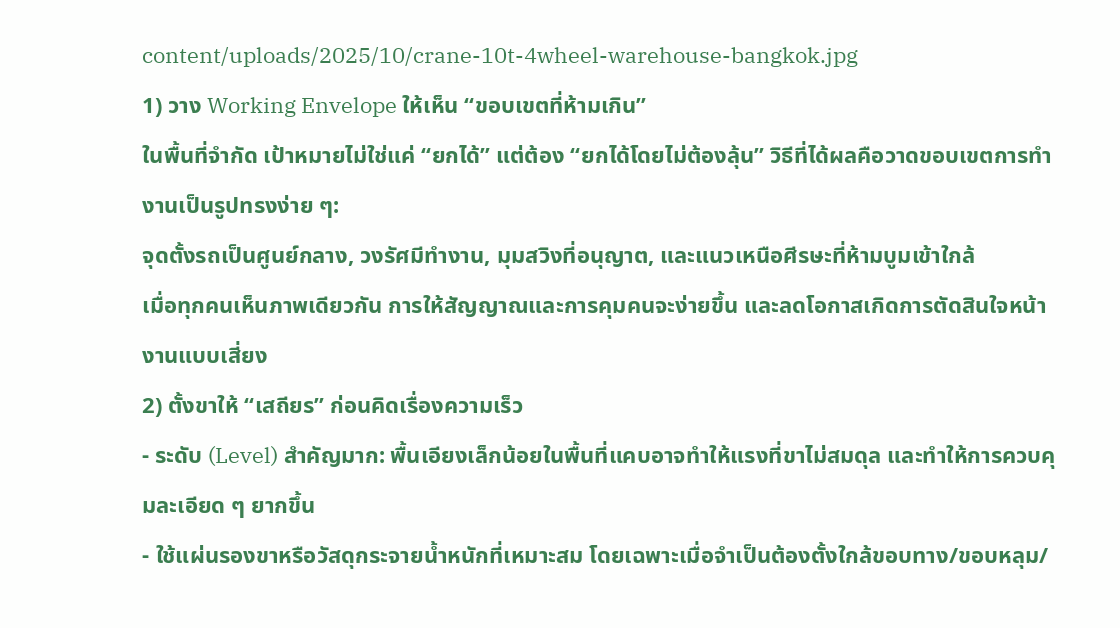content/uploads/2025/10/crane-10t-4wheel-warehouse-bangkok.jpg
1) วาง Working Envelope ให้เห็น “ขอบเขตที่ห้ามเกิน”
ในพื้นที่จำกัด เป้าหมายไม่ใช่แค่ “ยกได้” แต่ต้อง “ยกได้โดยไม่ต้องลุ้น” วิธีที่ได้ผลคือวาดขอบเขตการทำงานเป็นรูปทรงง่าย ๆ:
จุดตั้งรถเป็นศูนย์กลาง, วงรัศมีทำงาน, มุมสวิงที่อนุญาต, และแนวเหนือศีรษะที่ห้ามบูมเข้าใกล้
เมื่อทุกคนเห็นภาพเดียวกัน การให้สัญญาณและการคุมคนจะง่ายขึ้น และลดโอกาสเกิดการตัดสินใจหน้างานแบบเสี่ยง
2) ตั้งขาให้ “เสถียร” ก่อนคิดเรื่องความเร็ว
- ระดับ (Level) สำคัญมาก: พื้นเอียงเล็กน้อยในพื้นที่แคบอาจทำให้แรงที่ขาไม่สมดุล และทำให้การควบคุมละเอียด ๆ ยากขึ้น
- ใช้แผ่นรองขาหรือวัสดุกระจายน้ำหนักที่เหมาะสม โดยเฉพาะเมื่อจำเป็นต้องตั้งใกล้ขอบทาง/ขอบหลุม/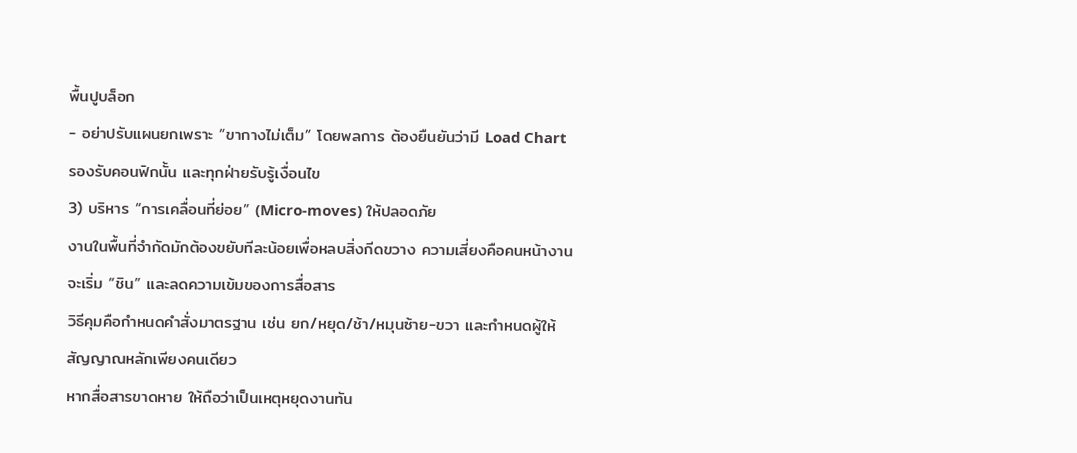พื้นปูบล็อก
- อย่าปรับแผนยกเพราะ “ขากางไม่เต็ม” โดยพลการ ต้องยืนยันว่ามี Load Chart รองรับคอนฟิกนั้น และทุกฝ่ายรับรู้เงื่อนไข
3) บริหาร “การเคลื่อนที่ย่อย” (Micro-moves) ให้ปลอดภัย
งานในพื้นที่จำกัดมักต้องขยับทีละน้อยเพื่อหลบสิ่งกีดขวาง ความเสี่ยงคือคนหน้างานจะเริ่ม “ชิน” และลดความเข้มของการสื่อสาร
วิธีคุมคือกำหนดคำสั่งมาตรฐาน เช่น ยก/หยุด/ช้า/หมุนซ้าย-ขวา และกำหนดผู้ให้สัญญาณหลักเพียงคนเดียว
หากสื่อสารขาดหาย ให้ถือว่าเป็นเหตุหยุดงานทัน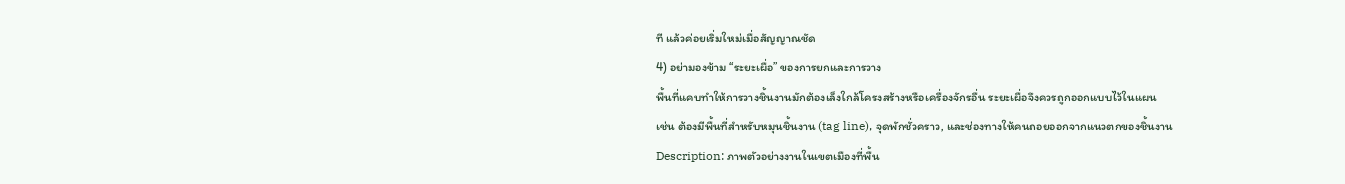ที แล้วค่อยเริ่มใหม่เมื่อสัญญาณชัด
4) อย่ามองข้าม “ระยะเผื่อ” ของการยกและการวาง
พื้นที่แคบทำให้การวางชิ้นงานมักต้องเล็งใกล้โครงสร้างหรือเครื่องจักรอื่น ระยะเผื่อจึงควรถูกออกแบบไว้ในแผน
เช่น ต้องมีพื้นที่สำหรับหมุนชิ้นงาน (tag line), จุดพักชั่วคราว, และช่องทางให้คนถอยออกจากแนวตกของชิ้นงาน
Description: ภาพตัวอย่างงานในเขตเมืองที่พื้น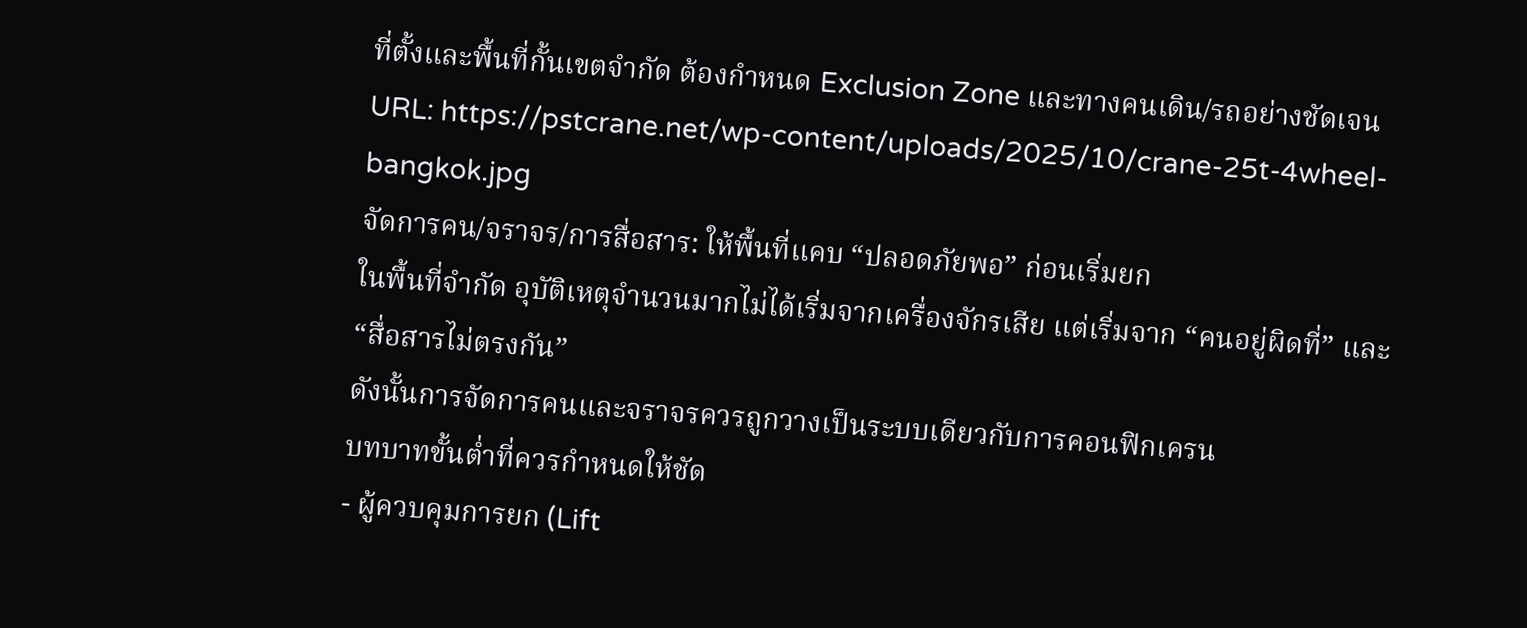ที่ตั้งและพื้นที่กั้นเขตจำกัด ต้องกำหนด Exclusion Zone และทางคนเดิน/รถอย่างชัดเจน
URL: https://pstcrane.net/wp-content/uploads/2025/10/crane-25t-4wheel-bangkok.jpg
จัดการคน/จราจร/การสื่อสาร: ให้พื้นที่แคบ “ปลอดภัยพอ” ก่อนเริ่มยก
ในพื้นที่จำกัด อุบัติเหตุจำนวนมากไม่ได้เริ่มจากเครื่องจักรเสีย แต่เริ่มจาก “คนอยู่ผิดที่” และ “สื่อสารไม่ตรงกัน”
ดังนั้นการจัดการคนและจราจรควรถูกวางเป็นระบบเดียวกับการคอนฟิกเครน
บทบาทขั้นต่ำที่ควรกำหนดให้ชัด
- ผู้ควบคุมการยก (Lift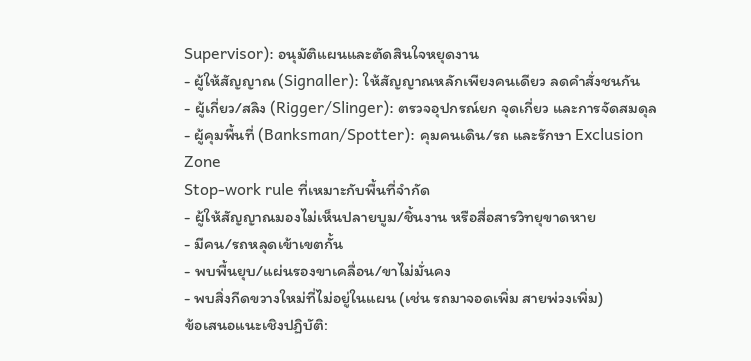Supervisor): อนุมัติแผนและตัดสินใจหยุดงาน
- ผู้ให้สัญญาณ (Signaller): ให้สัญญาณหลักเพียงคนเดียว ลดคำสั่งชนกัน
- ผู้เกี่ยว/สลิง (Rigger/Slinger): ตรวจอุปกรณ์ยก จุดเกี่ยว และการจัดสมดุล
- ผู้คุมพื้นที่ (Banksman/Spotter): คุมคนเดิน/รถ และรักษา Exclusion Zone
Stop-work rule ที่เหมาะกับพื้นที่จำกัด
- ผู้ให้สัญญาณมองไม่เห็นปลายบูม/ชิ้นงาน หรือสื่อสารวิทยุขาดหาย
- มีคน/รถหลุดเข้าเขตกั้น
- พบพื้นยุบ/แผ่นรองขาเคลื่อน/ขาไม่มั่นคง
- พบสิ่งกีดขวางใหม่ที่ไม่อยู่ในแผน (เช่น รถมาจอดเพิ่ม สายพ่วงเพิ่ม)
ข้อเสนอแนะเชิงปฏิบัติ: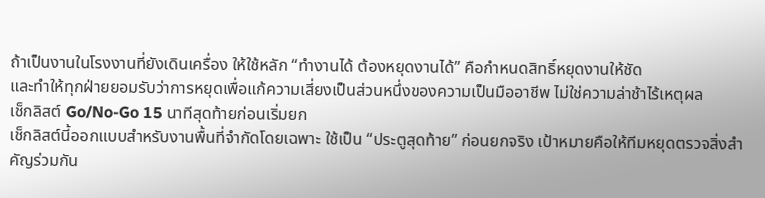ถ้าเป็นงานในโรงงานที่ยังเดินเครื่อง ให้ใช้หลัก “ทำงานได้ ต้องหยุดงานได้” คือกำหนดสิทธิ์หยุดงานให้ชัด
และทำให้ทุกฝ่ายยอมรับว่าการหยุดเพื่อแก้ความเสี่ยงเป็นส่วนหนึ่งของความเป็นมืออาชีพ ไม่ใช่ความล่าช้าไร้เหตุผล
เช็กลิสต์ Go/No-Go 15 นาทีสุดท้ายก่อนเริ่มยก
เช็กลิสต์นี้ออกแบบสำหรับงานพื้นที่จำกัดโดยเฉพาะ ใช้เป็น “ประตูสุดท้าย” ก่อนยกจริง เป้าหมายคือให้ทีมหยุดตรวจสิ่งสำคัญร่วมกัน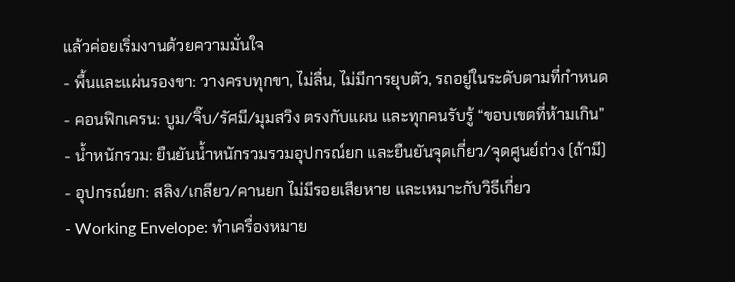แล้วค่อยเริ่มงานด้วยความมั่นใจ
- พื้นและแผ่นรองขา: วางครบทุกขา, ไม่ลื่น, ไม่มีการยุบตัว, รถอยู่ในระดับตามที่กำหนด
- คอนฟิกเครน: บูม/จิ๊บ/รัศมี/มุมสวิง ตรงกับแผน และทุกคนรับรู้ “ขอบเขตที่ห้ามเกิน”
- น้ำหนักรวม: ยืนยันน้ำหนักรวมรวมอุปกรณ์ยก และยืนยันจุดเกี่ยว/จุดศูนย์ถ่วง (ถ้ามี)
- อุปกรณ์ยก: สลิง/เกลียว/คานยก ไม่มีรอยเสียหาย และเหมาะกับวิธีเกี่ยว
- Working Envelope: ทำเครื่องหมาย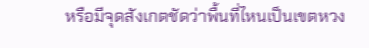หรือมีจุดสังเกตชัดว่าพื้นที่ไหนเป็นเขตหวง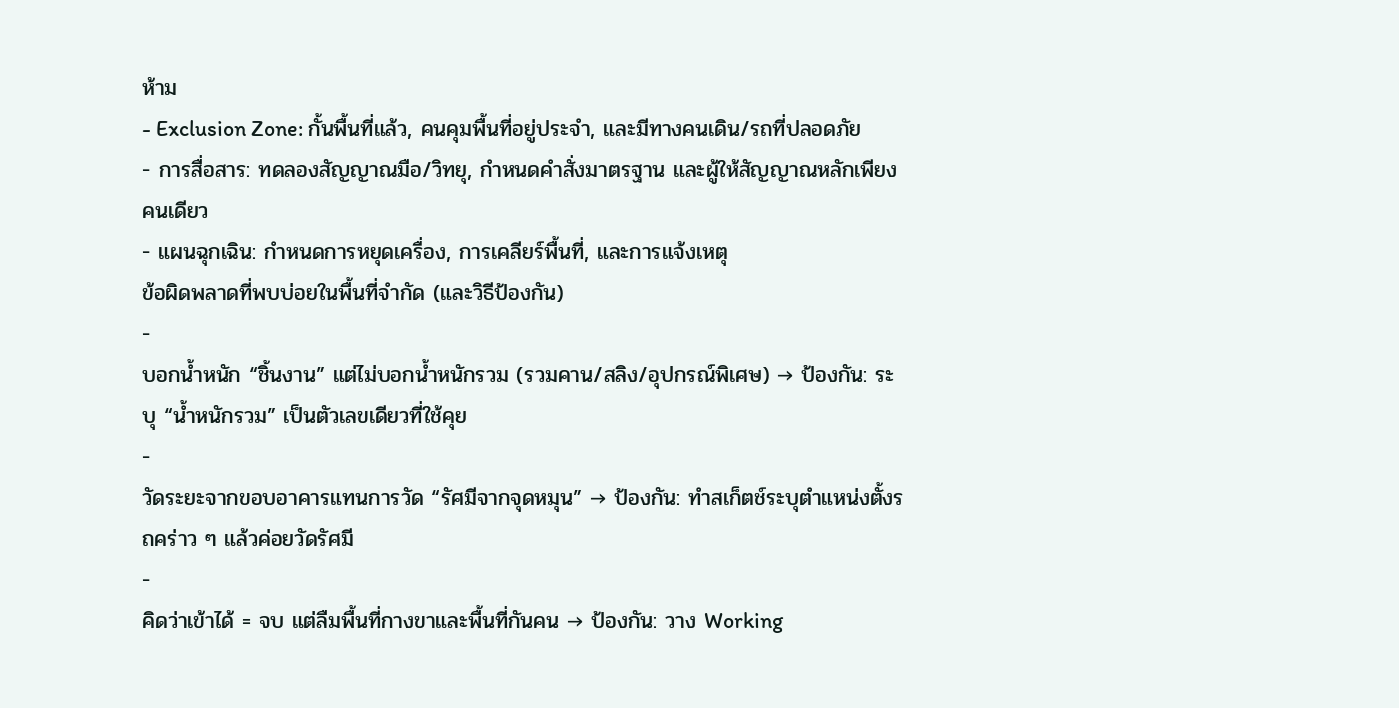ห้าม
- Exclusion Zone: กั้นพื้นที่แล้ว, คนคุมพื้นที่อยู่ประจำ, และมีทางคนเดิน/รถที่ปลอดภัย
- การสื่อสาร: ทดลองสัญญาณมือ/วิทยุ, กำหนดคำสั่งมาตรฐาน และผู้ให้สัญญาณหลักเพียงคนเดียว
- แผนฉุกเฉิน: กำหนดการหยุดเครื่อง, การเคลียร์พื้นที่, และการแจ้งเหตุ
ข้อผิดพลาดที่พบบ่อยในพื้นที่จำกัด (และวิธีป้องกัน)
-
บอกน้ำหนัก “ชิ้นงาน” แต่ไม่บอกน้ำหนักรวม (รวมคาน/สลิง/อุปกรณ์พิเศษ) → ป้องกัน: ระบุ “น้ำหนักรวม” เป็นตัวเลขเดียวที่ใช้คุย
-
วัดระยะจากขอบอาคารแทนการวัด “รัศมีจากจุดหมุน” → ป้องกัน: ทำสเก็ตช์ระบุตำแหน่งตั้งรถคร่าว ๆ แล้วค่อยวัดรัศมี
-
คิดว่าเข้าได้ = จบ แต่ลืมพื้นที่กางขาและพื้นที่กันคน → ป้องกัน: วาง Working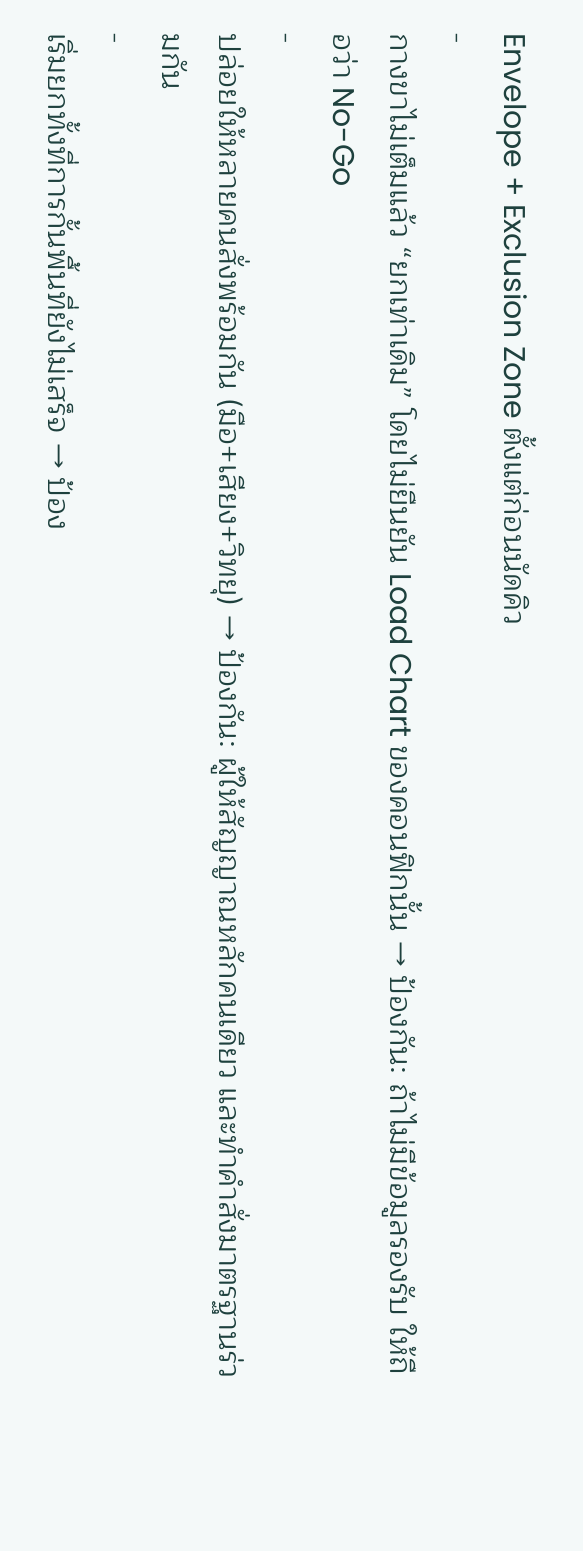Envelope + Exclusion Zone ตั้งแต่ก่อนนัดคิว
-
กางขาไม่เต็มแล้ว “ยกเท่าเดิม” โดยไม่ยืนยัน Load Chart ของคอนฟิกนั้น → ป้องกัน: ถ้าไม่มีข้อมูลรองรับ ให้ถือว่า No-Go
-
ปล่อยให้หลายคนสั่งพร้อมกัน (มือ+เสียง+วิทยุ) → ป้องกัน: ผู้ให้สัญญาณหลักคนเดียว และทำคำสั่งมาตรฐานร่วมกัน
-
เริ่มยกทั้งที่การกั้นพื้นที่ยังไม่เสร็จ → ป้อง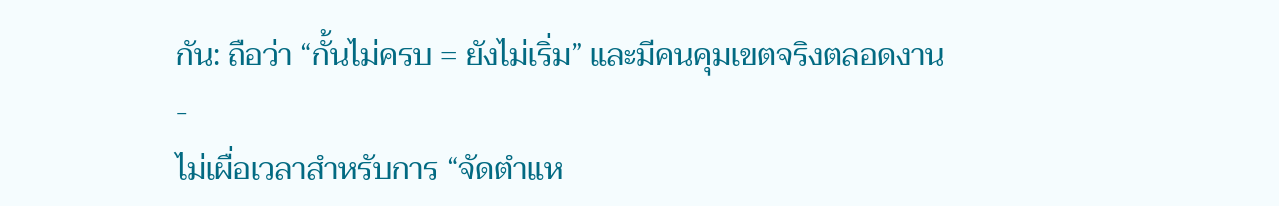กัน: ถือว่า “กั้นไม่ครบ = ยังไม่เริ่ม” และมีคนคุมเขตจริงตลอดงาน
-
ไม่เผื่อเวลาสำหรับการ “จัดตำแห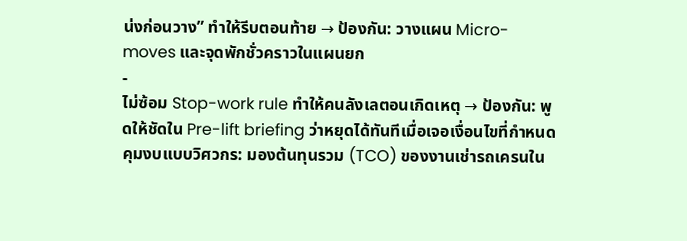น่งก่อนวาง” ทำให้รีบตอนท้าย → ป้องกัน: วางแผน Micro-moves และจุดพักชั่วคราวในแผนยก
-
ไม่ซ้อม Stop-work rule ทำให้คนลังเลตอนเกิดเหตุ → ป้องกัน: พูดให้ชัดใน Pre-lift briefing ว่าหยุดได้ทันทีเมื่อเจอเงื่อนไขที่กำหนด
คุมงบแบบวิศวกร: มองต้นทุนรวม (TCO) ของงานเช่ารถเครนใน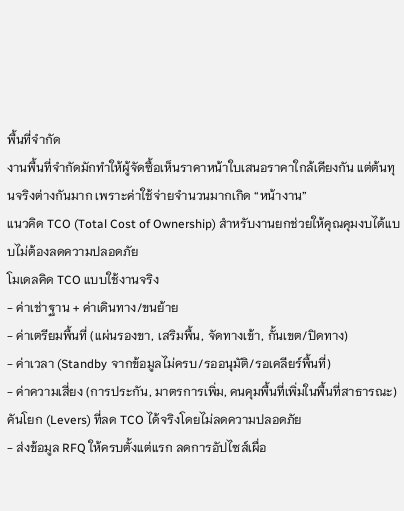พื้นที่จำกัด
งานพื้นที่จำกัดมักทำให้ผู้จัดซื้อเห็นราคาหน้าใบเสนอราคาใกล้เคียงกัน แต่ต้นทุนจริงต่างกันมาก เพราะค่าใช้จ่ายจำนวนมากเกิด “หน้างาน”
แนวคิด TCO (Total Cost of Ownership) สำหรับงานยกช่วยให้คุณคุมงบได้แบบไม่ต้องลดความปลอดภัย
โมเดลคิด TCO แบบใช้งานจริง
- ค่าเช่าฐาน + ค่าเดินทาง/ขนย้าย
- ค่าเตรียมพื้นที่ (แผ่นรองขา, เสริมพื้น, จัดทางเข้า, กั้นเขต/ปิดทาง)
- ค่าเวลา (Standby จากข้อมูลไม่ครบ/รออนุมัติ/รอเคลียร์พื้นที่)
- ค่าความเสี่ยง (การประกัน, มาตรการเพิ่ม, คนคุมพื้นที่เพิ่มในพื้นที่สาธารณะ)
คันโยก (Levers) ที่ลด TCO ได้จริงโดยไม่ลดความปลอดภัย
- ส่งข้อมูล RFQ ให้ครบตั้งแต่แรก ลดการอัปไซส์เผื่อ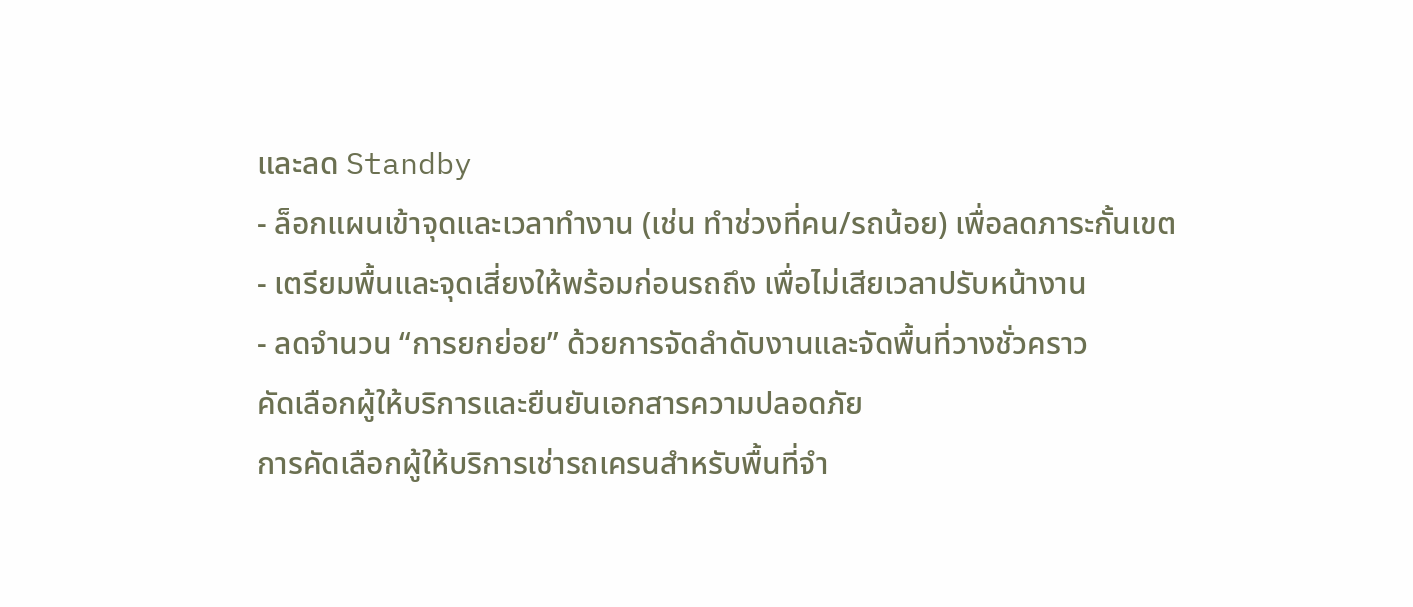และลด Standby
- ล็อกแผนเข้าจุดและเวลาทำงาน (เช่น ทำช่วงที่คน/รถน้อย) เพื่อลดภาระกั้นเขต
- เตรียมพื้นและจุดเสี่ยงให้พร้อมก่อนรถถึง เพื่อไม่เสียเวลาปรับหน้างาน
- ลดจำนวน “การยกย่อย” ด้วยการจัดลำดับงานและจัดพื้นที่วางชั่วคราว
คัดเลือกผู้ให้บริการและยืนยันเอกสารความปลอดภัย
การคัดเลือกผู้ให้บริการเช่ารถเครนสำหรับพื้นที่จำ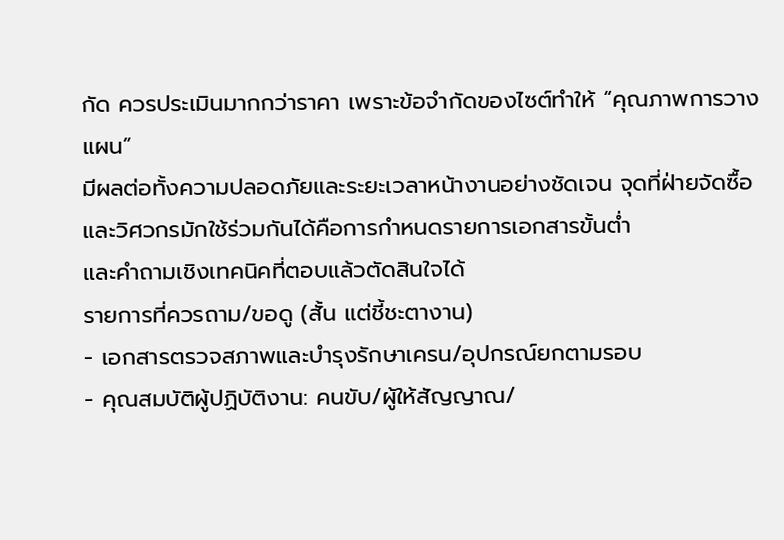กัด ควรประเมินมากกว่าราคา เพราะข้อจำกัดของไซต์ทำให้ “คุณภาพการวางแผน”
มีผลต่อทั้งความปลอดภัยและระยะเวลาหน้างานอย่างชัดเจน จุดที่ฝ่ายจัดซื้อและวิศวกรมักใช้ร่วมกันได้คือการกำหนดรายการเอกสารขั้นต่ำ
และคำถามเชิงเทคนิคที่ตอบแล้วตัดสินใจได้
รายการที่ควรถาม/ขอดู (สั้น แต่ชี้ชะตางาน)
- เอกสารตรวจสภาพและบำรุงรักษาเครน/อุปกรณ์ยกตามรอบ
- คุณสมบัติผู้ปฏิบัติงาน: คนขับ/ผู้ให้สัญญาณ/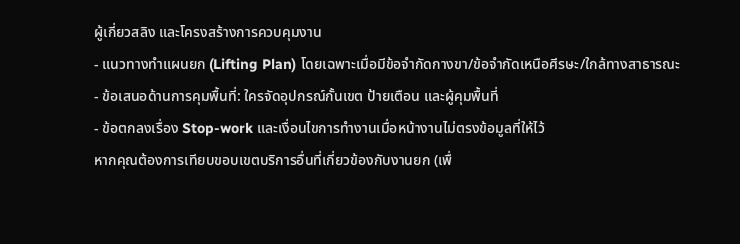ผู้เกี่ยวสลิง และโครงสร้างการควบคุมงาน
- แนวทางทำแผนยก (Lifting Plan) โดยเฉพาะเมื่อมีข้อจำกัดกางขา/ข้อจำกัดเหนือศีรษะ/ใกล้ทางสาธารณะ
- ข้อเสนอด้านการคุมพื้นที่: ใครจัดอุปกรณ์กั้นเขต ป้ายเตือน และผู้คุมพื้นที่
- ข้อตกลงเรื่อง Stop-work และเงื่อนไขการทำงานเมื่อหน้างานไม่ตรงข้อมูลที่ให้ไว้
หากคุณต้องการเทียบขอบเขตบริการอื่นที่เกี่ยวข้องกับงานยก (เพื่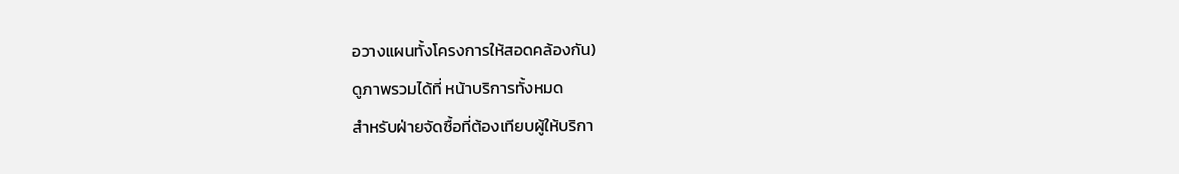อวางแผนทั้งโครงการให้สอดคล้องกัน)
ดูภาพรวมได้ที่ หน้าบริการทั้งหมด
สำหรับฝ่ายจัดซื้อที่ต้องเทียบผู้ให้บริกา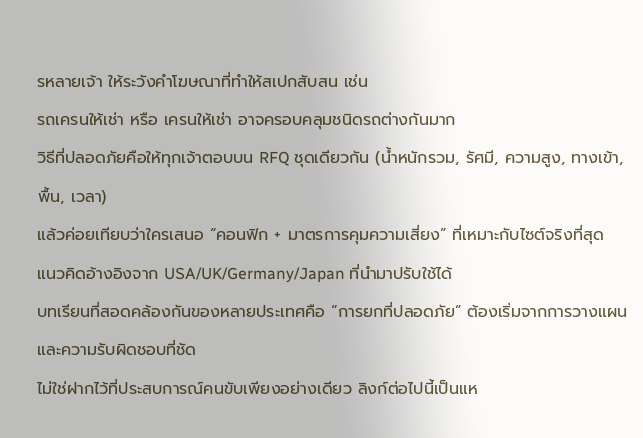รหลายเจ้า ให้ระวังคำโฆษณาที่ทำให้สเปกสับสน เช่น
รถเครนให้เช่า หรือ เครนให้เช่า อาจครอบคลุมชนิดรถต่างกันมาก
วิธีที่ปลอดภัยคือให้ทุกเจ้าตอบบน RFQ ชุดเดียวกัน (น้ำหนักรวม, รัศมี, ความสูง, ทางเข้า, พื้น, เวลา)
แล้วค่อยเทียบว่าใครเสนอ “คอนฟิก + มาตรการคุมความเสี่ยง” ที่เหมาะกับไซต์จริงที่สุด
แนวคิดอ้างอิงจาก USA/UK/Germany/Japan ที่นำมาปรับใช้ได้
บทเรียนที่สอดคล้องกันของหลายประเทศคือ “การยกที่ปลอดภัย” ต้องเริ่มจากการวางแผนและความรับผิดชอบที่ชัด
ไม่ใช่ฝากไว้ที่ประสบการณ์คนขับเพียงอย่างเดียว ลิงก์ต่อไปนี้เป็นแห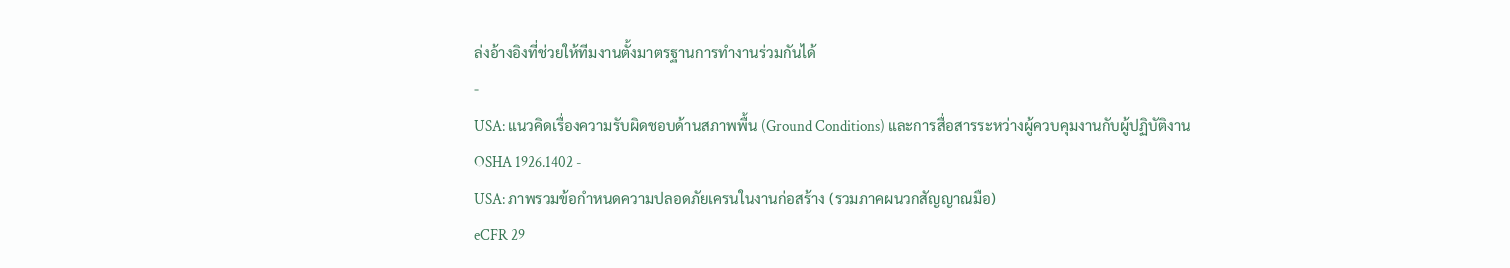ล่งอ้างอิงที่ช่วยให้ทีมงานตั้งมาตรฐานการทำงานร่วมกันได้
-
USA: แนวคิดเรื่องความรับผิดชอบด้านสภาพพื้น (Ground Conditions) และการสื่อสารระหว่างผู้ควบคุมงานกับผู้ปฏิบัติงาน
OSHA 1926.1402 -
USA: ภาพรวมข้อกำหนดความปลอดภัยเครนในงานก่อสร้าง (รวมภาคผนวกสัญญาณมือ)
eCFR 29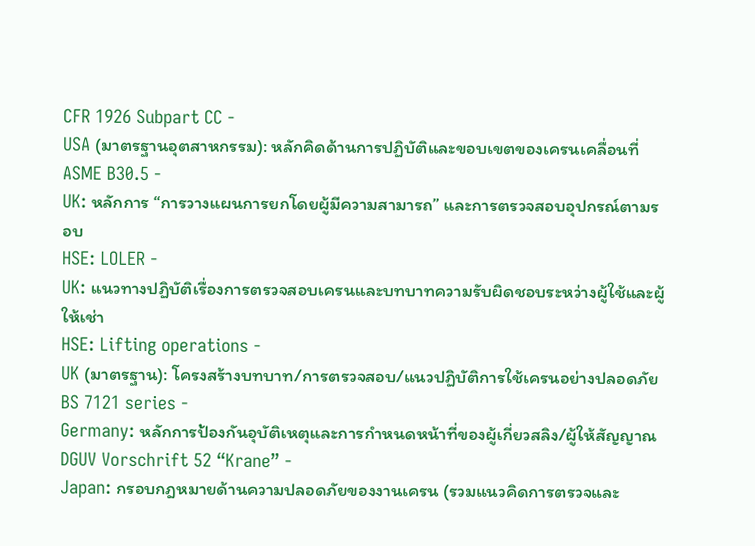CFR 1926 Subpart CC -
USA (มาตรฐานอุตสาหกรรม): หลักคิดด้านการปฏิบัติและขอบเขตของเครนเคลื่อนที่
ASME B30.5 -
UK: หลักการ “การวางแผนการยกโดยผู้มีความสามารถ” และการตรวจสอบอุปกรณ์ตามรอบ
HSE: LOLER -
UK: แนวทางปฏิบัติเรื่องการตรวจสอบเครนและบทบาทความรับผิดชอบระหว่างผู้ใช้และผู้ให้เช่า
HSE: Lifting operations -
UK (มาตรฐาน): โครงสร้างบทบาท/การตรวจสอบ/แนวปฏิบัติการใช้เครนอย่างปลอดภัย
BS 7121 series -
Germany: หลักการป้องกันอุบัติเหตุและการกำหนดหน้าที่ของผู้เกี่ยวสลิง/ผู้ให้สัญญาณ
DGUV Vorschrift 52 “Krane” -
Japan: กรอบกฎหมายด้านความปลอดภัยของงานเครน (รวมแนวคิดการตรวจและ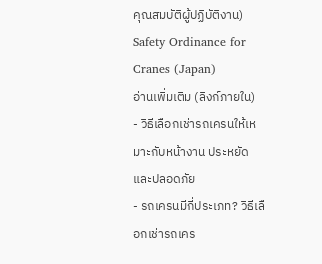คุณสมบัติผู้ปฏิบัติงาน)
Safety Ordinance for Cranes (Japan)
อ่านเพิ่มเติม (ลิงก์ภายใน)
- วิธีเลือกเช่ารถเครนให้เหมาะกับหน้างาน ประหยัดและปลอดภัย
- รถเครนมีกี่ประเภท? วิธีเลือกเช่ารถเคร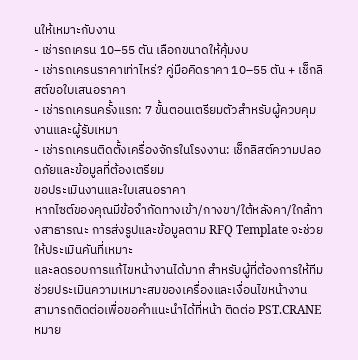นให้เหมาะกับงาน
- เช่ารถเครน 10–55 ตัน เลือกขนาดให้คุ้มงบ
- เช่ารถเครนราคาเท่าไหร่? คู่มือคิดราคา 10–55 ตัน + เช็กลิสต์ขอใบเสนอราคา
- เช่ารถเครนครั้งแรก: 7 ขั้นตอนเตรียมตัวสำหรับผู้ควบคุมงานและผู้รับเหมา
- เช่ารถเครนติดตั้งเครื่องจักรในโรงงาน: เช็กลิสต์ความปลอดภัยและข้อมูลที่ต้องเตรียม
ขอประเมินงานและใบเสนอราคา
หากไซต์ของคุณมีข้อจำกัดทางเข้า/กางขา/ใต้หลังคา/ใกล้ทางสาธารณะ การส่งรูปและข้อมูลตาม RFQ Template จะช่วยให้ประเมินคันที่เหมาะ
และลดรอบการแก้ไขหน้างานได้มาก สำหรับผู้ที่ต้องการให้ทีมช่วยประเมินความเหมาะสมของเครื่องและเงื่อนไขหน้างาน
สามารถติดต่อเพื่อขอคำแนะนำได้ที่หน้า ติดต่อ PST.CRANE
หมาย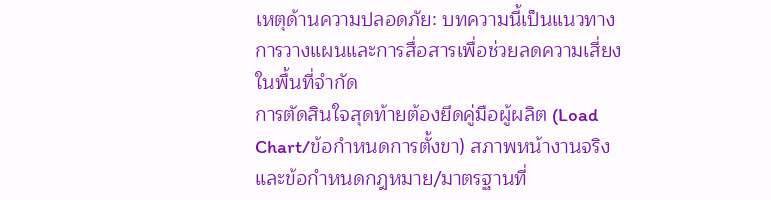เหตุด้านความปลอดภัย: บทความนี้เป็นแนวทางการวางแผนและการสื่อสารเพื่อช่วยลดความเสี่ยงในพื้นที่จำกัด
การตัดสินใจสุดท้ายต้องยึดคู่มือผู้ผลิต (Load Chart/ข้อกำหนดการตั้งขา) สภาพหน้างานจริง และข้อกำหนดกฎหมาย/มาตรฐานที่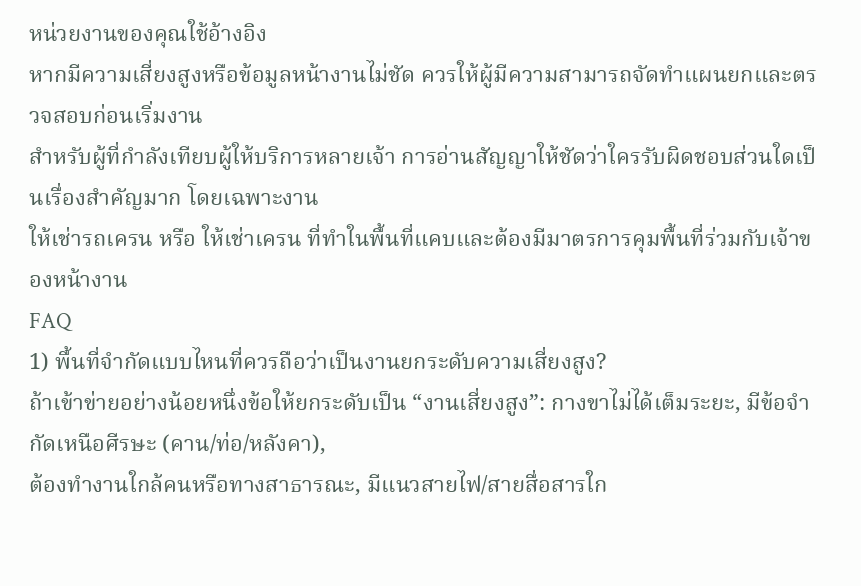หน่วยงานของคุณใช้อ้างอิง
หากมีความเสี่ยงสูงหรือข้อมูลหน้างานไม่ชัด ควรให้ผู้มีความสามารถจัดทำแผนยกและตรวจสอบก่อนเริ่มงาน
สำหรับผู้ที่กำลังเทียบผู้ให้บริการหลายเจ้า การอ่านสัญญาให้ชัดว่าใครรับผิดชอบส่วนใดเป็นเรื่องสำคัญมาก โดยเฉพาะงาน
ให้เช่ารถเครน หรือ ให้เช่าเครน ที่ทำในพื้นที่แคบและต้องมีมาตรการคุมพื้นที่ร่วมกับเจ้าของหน้างาน
FAQ
1) พื้นที่จำกัดแบบไหนที่ควรถือว่าเป็นงานยกระดับความเสี่ยงสูง?
ถ้าเข้าข่ายอย่างน้อยหนึ่งข้อให้ยกระดับเป็น “งานเสี่ยงสูง”: กางขาไม่ได้เต็มระยะ, มีข้อจำกัดเหนือศีรษะ (คาน/ท่อ/หลังคา),
ต้องทำงานใกล้คนหรือทางสาธารณะ, มีแนวสายไฟ/สายสื่อสารใก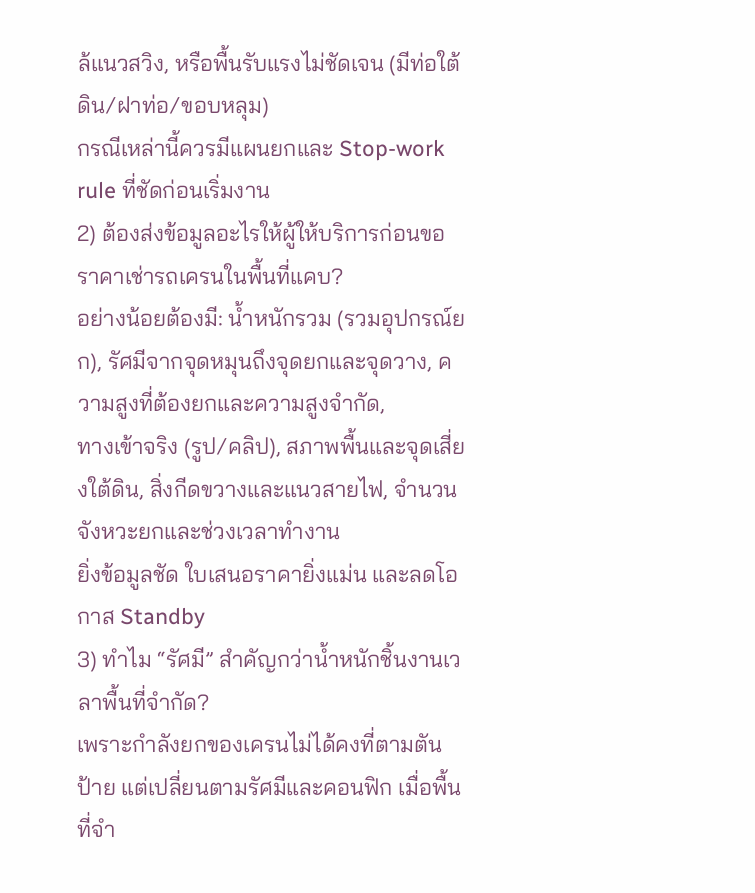ล้แนวสวิง, หรือพื้นรับแรงไม่ชัดเจน (มีท่อใต้ดิน/ฝาท่อ/ขอบหลุม)
กรณีเหล่านี้ควรมีแผนยกและ Stop-work rule ที่ชัดก่อนเริ่มงาน
2) ต้องส่งข้อมูลอะไรให้ผู้ให้บริการก่อนขอราคาเช่ารถเครนในพื้นที่แคบ?
อย่างน้อยต้องมี: น้ำหนักรวม (รวมอุปกรณ์ยก), รัศมีจากจุดหมุนถึงจุดยกและจุดวาง, ความสูงที่ต้องยกและความสูงจำกัด,
ทางเข้าจริง (รูป/คลิป), สภาพพื้นและจุดเสี่ยงใต้ดิน, สิ่งกีดขวางและแนวสายไฟ, จำนวนจังหวะยกและช่วงเวลาทำงาน
ยิ่งข้อมูลชัด ใบเสนอราคายิ่งแม่น และลดโอกาส Standby
3) ทำไม “รัศมี” สำคัญกว่าน้ำหนักชิ้นงานเวลาพื้นที่จำกัด?
เพราะกำลังยกของเครนไม่ได้คงที่ตามตันป้าย แต่เปลี่ยนตามรัศมีและคอนฟิก เมื่อพื้นที่จำ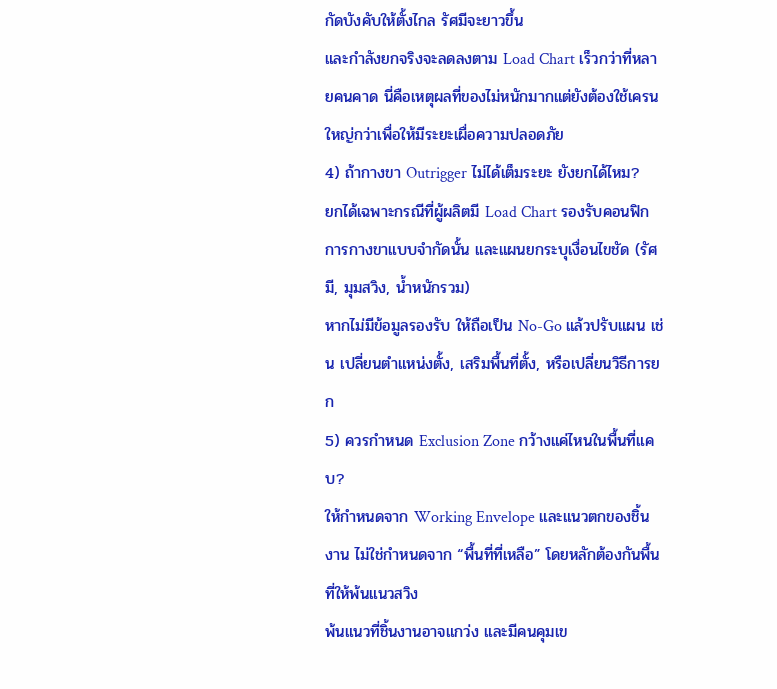กัดบังคับให้ตั้งไกล รัศมีจะยาวขึ้น
และกำลังยกจริงจะลดลงตาม Load Chart เร็วกว่าที่หลายคนคาด นี่คือเหตุผลที่ของไม่หนักมากแต่ยังต้องใช้เครนใหญ่กว่าเพื่อให้มีระยะเผื่อความปลอดภัย
4) ถ้ากางขา Outrigger ไม่ได้เต็มระยะ ยังยกได้ไหม?
ยกได้เฉพาะกรณีที่ผู้ผลิตมี Load Chart รองรับคอนฟิกการกางขาแบบจำกัดนั้น และแผนยกระบุเงื่อนไขชัด (รัศมี, มุมสวิง, น้ำหนักรวม)
หากไม่มีข้อมูลรองรับ ให้ถือเป็น No-Go แล้วปรับแผน เช่น เปลี่ยนตำแหน่งตั้ง, เสริมพื้นที่ตั้ง, หรือเปลี่ยนวิธีการยก
5) ควรกำหนด Exclusion Zone กว้างแค่ไหนในพื้นที่แคบ?
ให้กำหนดจาก Working Envelope และแนวตกของชิ้นงาน ไม่ใช่กำหนดจาก “พื้นที่ที่เหลือ” โดยหลักต้องกันพื้นที่ให้พ้นแนวสวิง
พ้นแนวที่ชิ้นงานอาจแกว่ง และมีคนคุมเข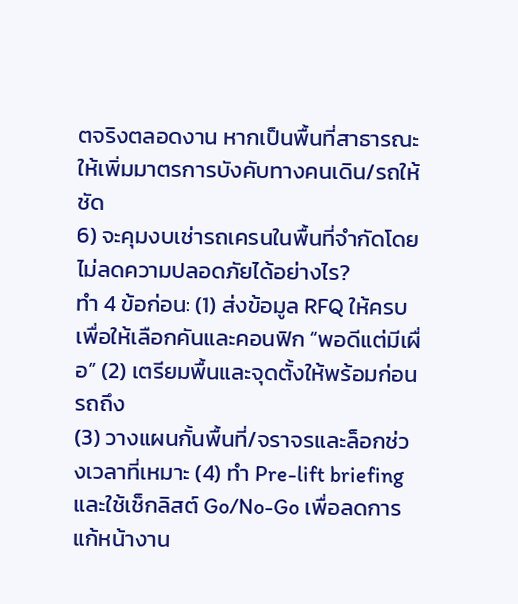ตจริงตลอดงาน หากเป็นพื้นที่สาธารณะ ให้เพิ่มมาตรการบังคับทางคนเดิน/รถให้ชัด
6) จะคุมงบเช่ารถเครนในพื้นที่จำกัดโดยไม่ลดความปลอดภัยได้อย่างไร?
ทำ 4 ข้อก่อน: (1) ส่งข้อมูล RFQ ให้ครบเพื่อให้เลือกคันและคอนฟิก “พอดีแต่มีเผื่อ” (2) เตรียมพื้นและจุดตั้งให้พร้อมก่อนรถถึง
(3) วางแผนกั้นพื้นที่/จราจรและล็อกช่วงเวลาที่เหมาะ (4) ทำ Pre-lift briefing และใช้เช็กลิสต์ Go/No-Go เพื่อลดการแก้หน้างาน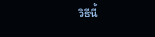วิธีนี้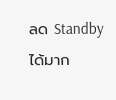ลด Standby ได้มาก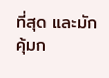ที่สุด และมักคุ้มก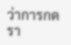ว่าการกดรา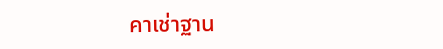คาเช่าฐาน